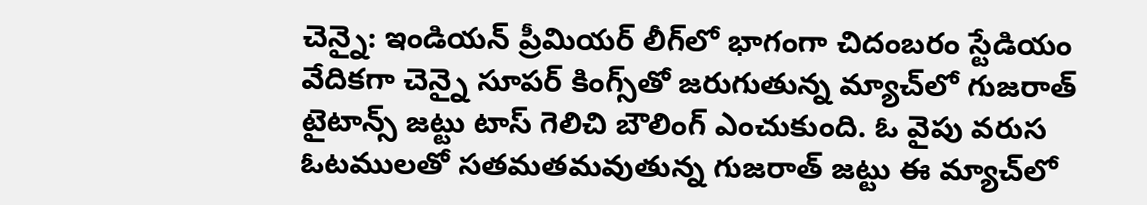చెన్నై: ఇండియన్ ప్రీమియర్ లీగ్‌లో భాగంగా చిదంబరం స్టేడియం వేదికగా చెన్నై సూపర్ కింగ్స్‌తో జరుగుతున్న మ్యాచ్‌లో గుజరాత్ టైటాన్స్ జట్టు టాస్ గెలిచి బౌలింగ్ ఎంచుకుంది. ఓ వైపు వరుస ఓటములతో సతమతమవుతున్న గుజరాత్ జట్టు ఈ మ్యాచ్‌లో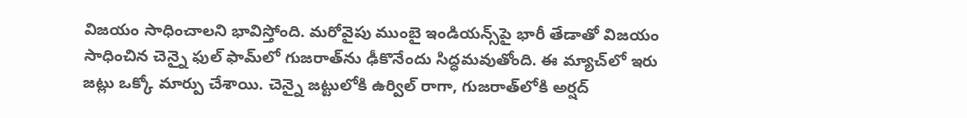విజయం సాధించాలని భావిస్తోంది. మరోవైపు ముంబై ఇండియన్స్‌‌పై భారీ తేడాతో విజయం సాధించిన చెన్నై ఫుల్ ఫామ్‌లో గుజరాత్‌ను ఢీకొనేందు సిద్ధమవుతోంది. ఈ మ్యాచ్‌లో ఇరు జట్లు ఒక్కో మార్పు చేశాయి. చెన్నై జట్టులోకి ఉర్విల్ రాగా, గుజరాత్‌లోకి అర్షద్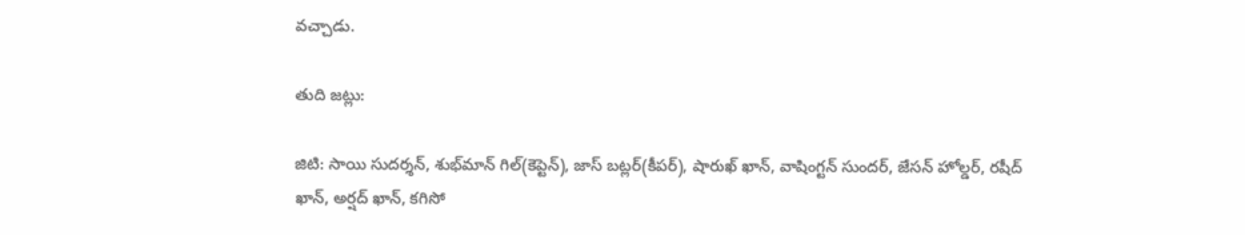వచ్చాడు.

తుది జట్లు:

జిటి: సాయి సుదర్శన్, శుభ్‌మాన్ గిల్(కెప్టెన్), జాస్ బట్లర్(కీపర్), షారుఖ్ ఖాన్, వాషింగ్టన్ సుందర్, జేసన్ హోల్డర్, రషీద్ ఖాన్, అర్షద్ ఖాన్, కగిసో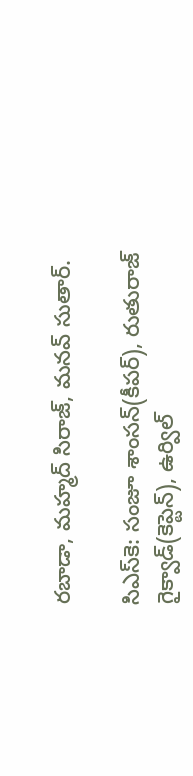రబాడా, మహ్మద్ సిరాజ్, మనవ్ సుతార్.

సిఎస్‌కె: సంజూ శాంసన్(కీపర్), రుతురాజ్ గైక్వాడ్(కెప్టెన్), ఉర్విల్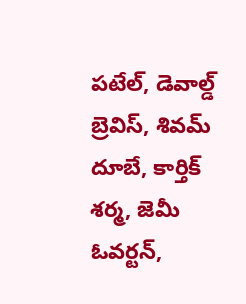పటేల్, డెవాల్డ్ బ్రెవిస్, శివమ్ దూబే, కార్తిక్ శర్మ, జెమీ ఓవర్టన్,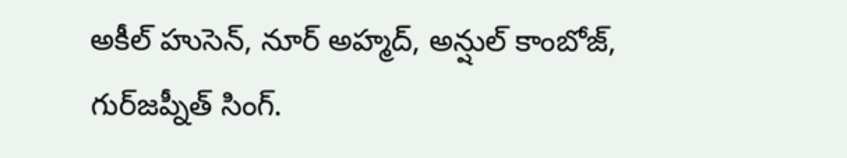అకీల్ హుసెన్, నూర్ అహ్మద్, అన్షుల్ కాంబోజ్, గుర్‌జప్నీత్ సింగ్.